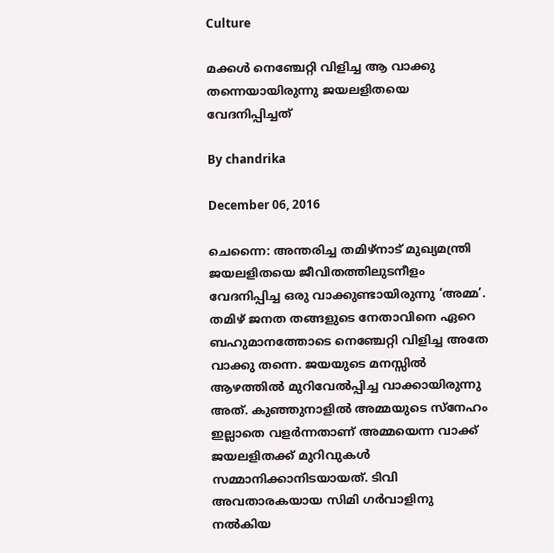Culture

മക്കള്‍ നെഞ്ചേറ്റി വിളിച്ച ആ വാക്കു തന്നെയായിരുന്നു ജയലളിതയെ വേദനിപ്പിച്ചത്

By chandrika

December 06, 2016

ചെന്നൈ: അന്തരിച്ച തമിഴ്‌നാട് മുഖ്യമന്ത്രി ജയലളിതയെ ജീവിതത്തിലുടനീളം വേദനിപ്പിച്ച ഒരു വാക്കുണ്ടായിരുന്നു ‘അമ്മ’. തമിഴ് ജനത തങ്ങളുടെ നേതാവിനെ ഏറെ ബഹുമാനത്തോടെ നെഞ്ചേറ്റി വിളിച്ച അതേ വാക്കു തന്നെ. ജയയുടെ മനസ്സില്‍ ആഴത്തില്‍ മുറിവേല്‍പ്പിച്ച വാക്കായിരുന്നു അത്. കുഞ്ഞുനാളില്‍ അമ്മയുടെ സ്‌നേഹം ഇല്ലാതെ വളര്‍ന്നതാണ് അമ്മയെന്ന വാക്ക് ജയലളിതക്ക് മുറിവുകള്‍ സമ്മാനിക്കാനിടയായത്. ടിവി അവതാരകയായ സിമി ഗര്‍വാളിനു നല്‍കിയ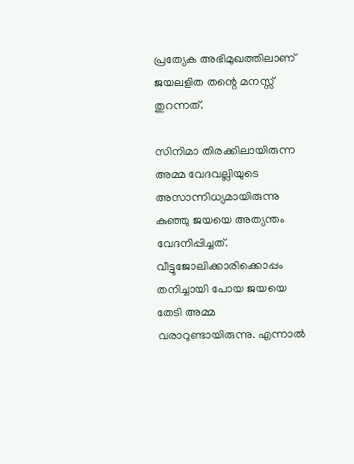പ്രത്യേക അഭിമുഖത്തിലാണ് ജയലളിത തന്റെ മനസ്സ് തുറന്നത്.

സിനിമാ തിരക്കിലായിരുന്ന അമ്മ വേദവല്ലിയുടെ അസാന്നിധ്യമായിരുന്നു കുഞ്ഞു ജയയെ അത്യന്തം വേദനിപ്പിച്ചത്. വീട്ടുജോലിക്കാരിക്കൊപ്പം തനിച്ചായി പോയ ജയയെ തേടി അമ്മ വരാറുണ്ടായിരുന്നു. എന്നാല്‍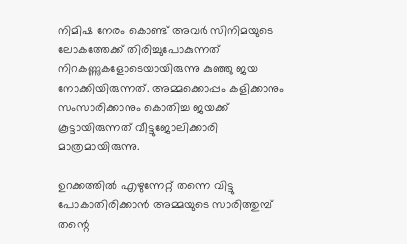നിമിഷ നേരം കൊണ്ട് അവര്‍ സിനിമയുടെ ലോകത്തേക്ക് തിരിച്ചുപോകുന്നത് നിറകണ്ണുകളോടെയായിരുന്നു കുഞ്ഞു ജയ നോക്കിയിരുന്നത്. അമ്മക്കൊപ്പം കളിക്കാനും സംസാരിക്കാനും കൊതിച്ച ജയക്ക് കൂട്ടായിരുന്നത് വീട്ടുജോലിക്കാരി മാത്രമായിരുന്നു.

ഉറക്കത്തില്‍ എഴുന്നേറ്റ് തന്നെ വിട്ടു പോകാതിരിക്കാന്‍ അമ്മയുടെ സാരിത്തുമ്പ് തന്റെ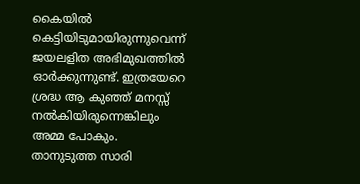കൈയില്‍ കെട്ടിയിടുമായിരുന്നുവെന്ന് ജയലളിത അഭിമുഖത്തില്‍ ഓര്‍ക്കുന്നുണ്ട്. ഇത്രയേറെ ശ്രദ്ധ ആ കുഞ്ഞ് മനസ്സ് നല്‍കിയിരുന്നെങ്കിലും അമ്മ പോകും. താനുടുത്ത സാരി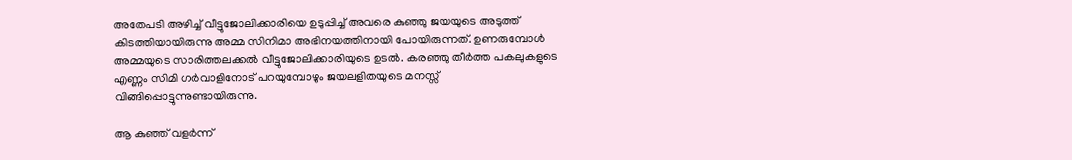അതേപടി അഴിച്ച് വീട്ടുജോലിക്കാരിയെ ഉടുപ്പിച്ച് അവരെ കുഞ്ഞു ജയയുടെ അടുത്ത് കിടത്തിയായിരുന്നു അമ്മ സിനിമാ അഭിനയത്തിനായി പോയിരുന്നത്. ഉണരുമ്പോള്‍ അമ്മയുടെ സാരിത്തലക്കല്‍ വീട്ടുജോലിക്കാരിയുടെ ഉടല്‍. കരഞ്ഞു തീര്‍ത്ത പകലുകളുടെ എണ്ണം സിമി ഗര്‍വാളിനോട് പറയുമ്പോഴും ജയലളിതയുടെ മനസ്സ് വിങ്ങിപ്പൊട്ടുന്നുണ്ടായിരുന്നു.

ആ കുഞ്ഞ് വളര്‍ന്ന്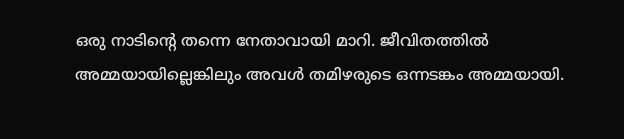ഒരു നാടിന്റെ തന്നെ നേതാവായി മാറി. ജീവിതത്തില്‍ അമ്മയായില്ലെങ്കിലും അവള്‍ തമിഴരുടെ ഒന്നടങ്കം അമ്മയായി.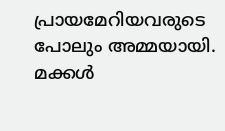പ്രായമേറിയവരുടെ പോലും അമ്മയായി. മക്കള്‍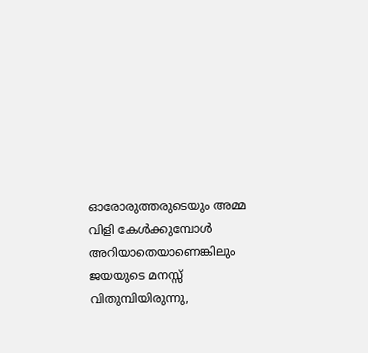ഓരോരുത്തരുടെയും അമ്മ വിളി കേള്‍ക്കുമ്പോള്‍ അറിയാതെയാണെങ്കിലും ജയയുടെ മനസ്സ് വിതുമ്പിയിരുന്നു,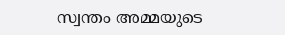സ്വന്തം അമ്മയുടെ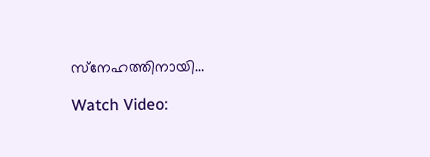സ്‌നേഹത്തിനായി…

Watch Video: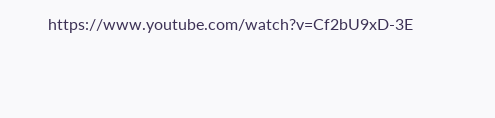https://www.youtube.com/watch?v=Cf2bU9xD-3E